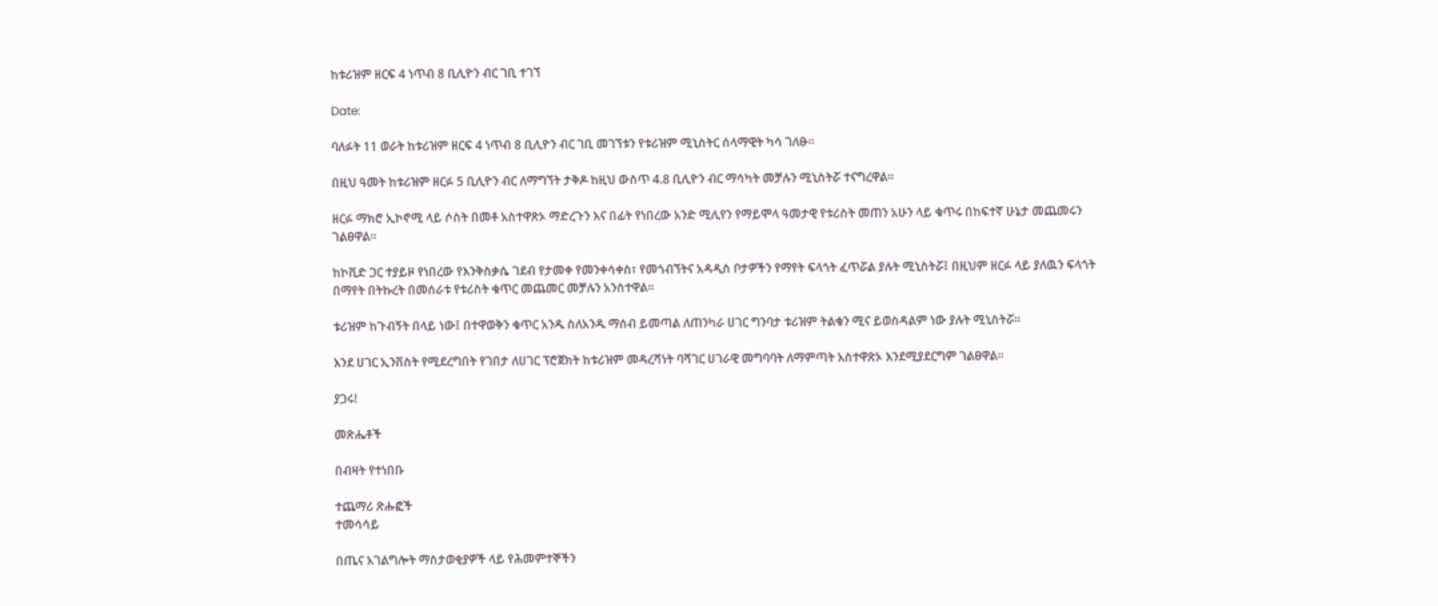ከቱሪዝም ዘርፍ 4 ነጥብ 8 ቢሊዮን ብር ገቢ ተገኘ

Date:

ባለፉት 11 ወራት ከቱሪዝም ዘርፍ 4 ነጥብ 8 ቢሊዮን ብር ገቢ መገኘቱን የቱሪዝም ሚኒስትር ሰላማዊት ካሳ ገለፁ።

በዚህ ዓመት ከቱሪዝም ዘርፉ 5 ቢሊዮን ብር ለማግኘት ታቅዶ ከዚህ ውስጥ 4.8 ቢሊዮን ብር ማሳካት መቻሉን ሚኒስትሯ ተናግረዋል።

ዘርፉ ማክሮ ኢኮኖሚ ላይ ሶስት በመቶ አስተዋጽኦ ማድረጉን እና በፊት የነበረው አንድ ሚሊየን የማይሞላ ዓመታዊ የቱሪስት መጠን አሁን ላይ ቁጥሩ በከፍተኛ ሁኔታ መጨመሩን ገልፀዋል።

ከኮቪድ ጋር ተያይዞ የነበረው የእንቅስቃሴ ገደብ የታመቀ የመንቀሳቀስ፣ የመጎብኘትና አዳዲስ ቦታዎችን የማየት ፍላጎት ፈጥሯል ያሉት ሚኒስትሯ፤ በዚህም ዘርፉ ላይ ያለዉን ፍላጎት በማየት በትኩረት በመሰራቱ የቱሪስት ቁጥር መጨመር መቻሉን አንስተዋል።

ቱሪዝም ከጉብኝት በላይ ነው፤ በተዋወቅን ቁጥር አንዱ ስለአንዱ ማሰብ ይመጣል ለጠንካራ ሀገር ግንባታ ቱሪዝም ትልቁን ሚና ይወስዳልም ነው ያሉት ሚኒስትሯ።

እንደ ሀገር ኢንቨስት የሚደረግበት የገበታ ለሀገር ፕሮጀክት ከቱሪዝም መዳረሻነት ባሻገር ሀገራዊ መግባባት ለማምጣት አስተዋጽኦ እንደሚያደርግም ገልፀዋል።

ያጋሩ!

መጽሔቶች

በብዛት የተነበቡ

ተጨማሪ ጽሑፎች
ተመሳሳይ

በጤና አገልግሎት ማስታወቂያዎች ላይ የሕመምተኞችን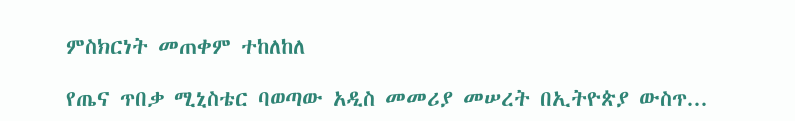ምስክርነት መጠቀም ተከለከለ

የጤና ጥበቃ ሚኒስቴር ባወጣው አዲስ መመሪያ መሠረት በኢትዮጵያ ውስጥ...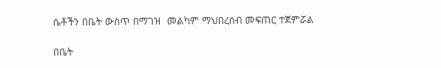ሴቶችን በቤት ውስጥ በማገዝ  መልካም ማህበረሰብ መፍጠር ተጀምሯል

በቤት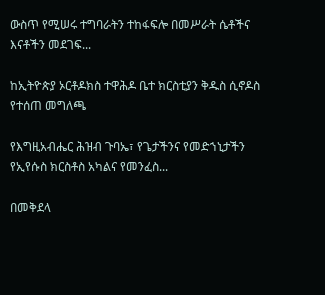ውስጥ የሚሠሩ ተግባራትን ተከፋፍሎ በመሥራት ሴቶችና እናቶችን መደገፍ...

ከኢትዮጵያ ኦርቶዶክስ ተዋሕዶ ቤተ ክርስቲያን ቅዱስ ሲኖዶስ የተሰጠ መግለጫ

የእግዚአብሔር ሕዝብ ጉባኤ፣ የጌታችንና የመድኀኒታችን የኢየሱስ ክርስቶስ አካልና የመንፈስ...

በመቅደላ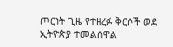ጦርነት ጊዜ የተዘረፉ ቅርሶች ወደ ኢትዮጵያ ተመልሰዋል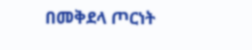በመቅደላ ጦርነት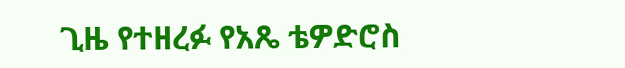ጊዜ የተዘረፉ የአጼ ቴዎድሮስ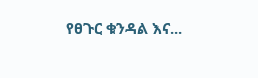የፀጉር ቁንዳል እና...